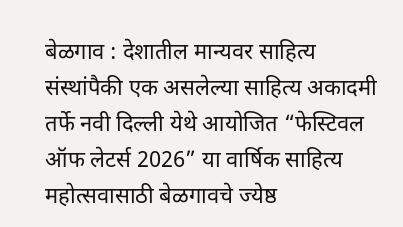बेळगाव : देशातील मान्यवर साहित्य संस्थांपैकी एक असलेल्या साहित्य अकादमी तर्फे नवी दिल्ली येथे आयोजित “फेस्टिवल ऑफ लेटर्स 2026” या वार्षिक साहित्य महोत्सवासाठी बेळगावचे ज्येष्ठ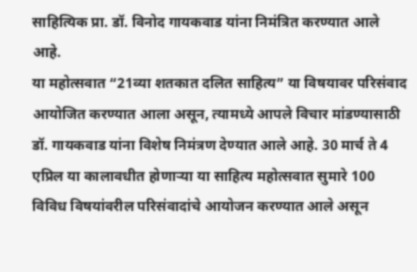साहित्यिक प्रा. डॉ. विनोद गायकवाड यांना निमंत्रित करण्यात आले आहे.
या महोत्सवात “21व्या शतकात दलित साहित्य” या विषयावर परिसंवाद आयोजित करण्यात आला असून, त्यामध्ये आपले विचार मांडण्यासाठी डॉ. गायकवाड यांना विशेष निमंत्रण देण्यात आले आहे. 30 मार्च ते 4 एप्रिल या कालावधीत होणाऱ्या या साहित्य महोत्सवात सुमारे 100 विविध विषयांवरील परिसंवादांचे आयोजन करण्यात आले असून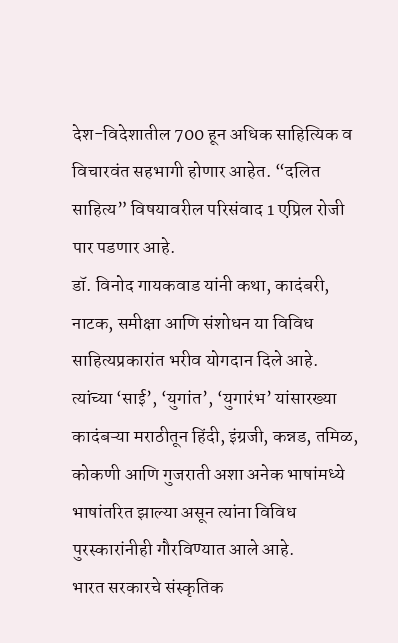देश-विदेशातील 700 हून अधिक साहित्यिक व विचारवंत सहभागी होणार आहेत. “दलित साहित्य” विषयावरील परिसंवाद 1 एप्रिल रोजी पार पडणार आहे.
डॉ. विनोद गायकवाड यांनी कथा, कादंबरी, नाटक, समीक्षा आणि संशोधन या विविध साहित्यप्रकारांत भरीव योगदान दिले आहे. त्यांच्या ‘साई’, ‘युगांत’, ‘युगारंभ’ यांसारख्या कादंबऱ्या मराठीतून हिंदी, इंग्रजी, कन्नड, तमिळ, कोकणी आणि गुजराती अशा अनेक भाषांमध्ये भाषांतरित झाल्या असून त्यांना विविध पुरस्कारांनीही गौरविण्यात आले आहे.
भारत सरकारचे संस्कृतिक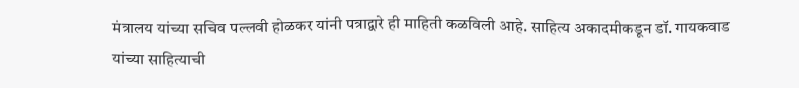मंत्रालय यांच्या सचिव पल्लवी होळकर यांनी पत्राद्वारे ही माहिती कळविली आहे. साहित्य अकादमीकडून डॉ. गायकवाड यांच्या साहित्याची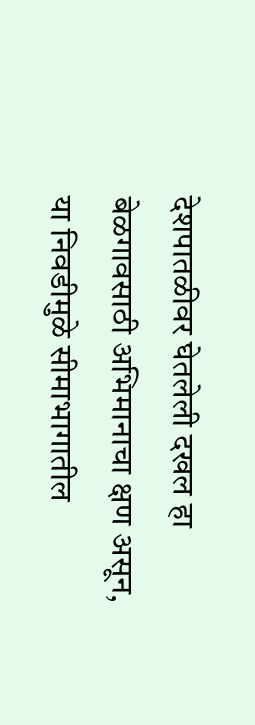देशपातळीवर घेतलेली दखल हा बेळगावसाठी अभिमानाचा क्षण असून, या निवडीमुळे सीमाभागातील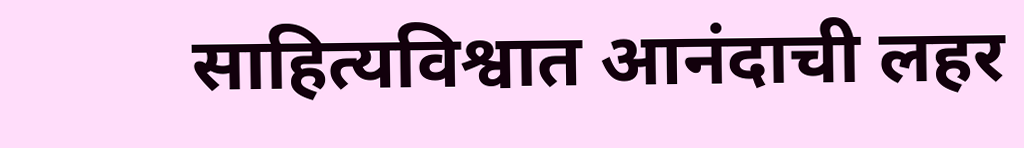साहित्यविश्वात आनंदाची लहर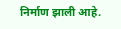निर्माण झाली आहे.